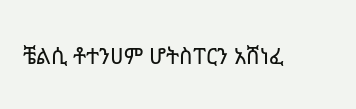ቼልሲ ቶተንሀም ሆትስፐርን አሸነፈ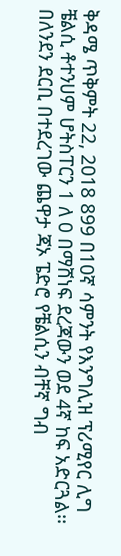ቅዳሜ ጥቅምት 22, 2018 899 በ10ኛ ሳምንት የእንግሊዝ ፕሪሚየር ሊግ ቼልሲ ቶተንሀም ሆትስፐርን 1 ለ 0 በማሸነፍ ደረጃውን ወደ 4ኛ ከፍ አድርጓል፡፡ በለንደን ደርቢ በተደረገው ጨዋታ ጃኦ ፔድሮ የቼልሲን ብቸኛ ግብ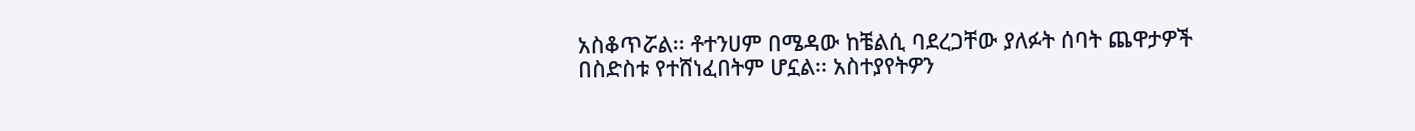አስቆጥሯል፡፡ ቶተንሀም በሜዳው ከቼልሲ ባደረጋቸው ያለፉት ሰባት ጨዋታዎች በስድስቱ የተሸነፈበትም ሆኗል፡፡ አስተያየትዎን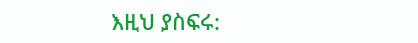እዚህ ያስፍሩ: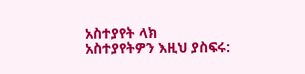አስተያየት ላክ
አስተያየትዎን እዚህ ያስፍሩ: